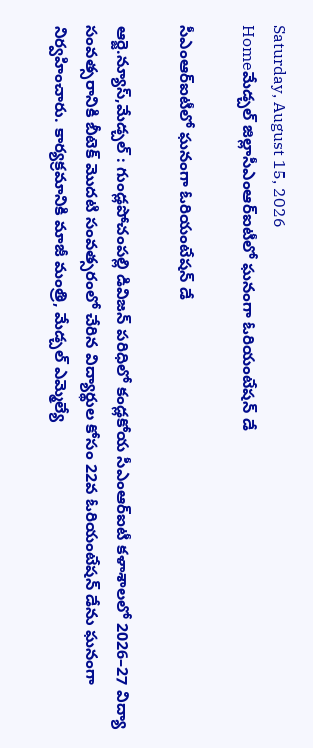Saturday, August 15, 2026
Homeమేడ్చల్ జిల్లాసీఎంఆర్‌ఐటీలో ఘనంగా ఓరియంటేషన్‌ డే

సీఎంఆర్‌ఐటీలో ఘనంగా ఓరియంటేషన్‌ డే

ఆర్జె.న్యూస్,మేడ్చల్ : గుండ్లపోచంపల్లి డివిజన్ పరిధిలో కండ్లకోయ సీఎంఆర్‌ఐటీ కళాశాలలో 2026–27 విద్యా సంవత్సరానికి బీటెక్‌ మొదటి సంవత్సరంలో చేరిన విద్యార్థుల కోసం 22వ ఓరియంటేషన్‌ డేను ఘనంగా నిర్వహించారు. కార్యక్రమానికి మాజీ మంత్రి, మేడ్చల్‌ ఎమ్మెల్యే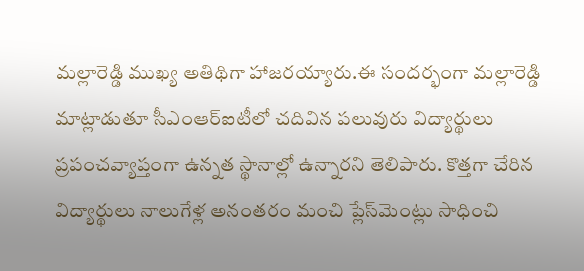మల్లారెడ్డి ముఖ్య అతిథిగా హాజరయ్యారు.ఈ సందర్భంగా మల్లారెడ్డి మాట్లాడుతూ సీఎంఆర్‌ఐటీలో చదివిన పలువురు విద్యార్థులు ప్రపంచవ్యాప్తంగా ఉన్నత స్థానాల్లో ఉన్నారని తెలిపారు. కొత్తగా చేరిన విద్యార్థులు నాలుగేళ్ల అనంతరం మంచి ప్లేస్‌మెంట్లు సాధించి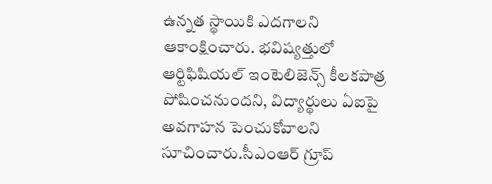ఉన్నత స్థాయికి ఎదగాలని ఆకాంక్షించారు. భవిష్యత్తులో ఆర్టిఫిషియల్‌ ఇంటెలిజెన్స్‌ కీలకపాత్ర పోషించనుందని, విద్యార్థులు ఏఐపై అవగాహన పెంచుకోవాలని సూచించారు.సీఎంఆర్‌ గ్రూప్‌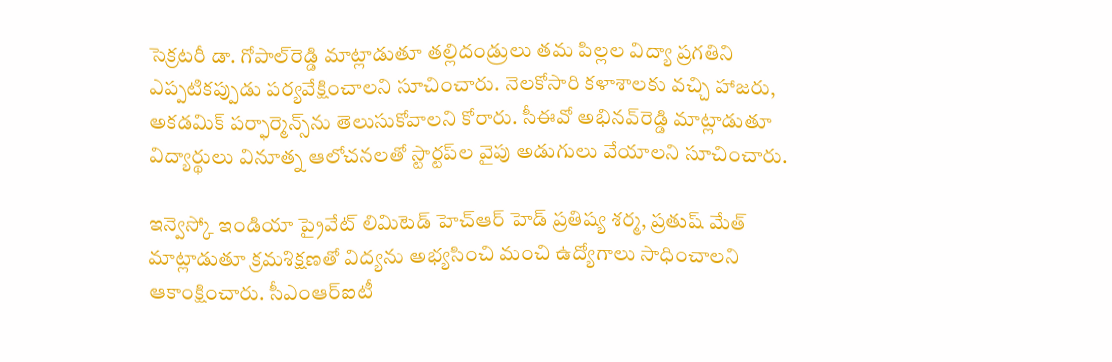సెక్రటరీ డా. గోపాల్‌రెడ్డి మాట్లాడుతూ తల్లిదండ్రులు తమ పిల్లల విద్యా ప్రగతిని ఎప్పటికప్పుడు పర్యవేక్షించాలని సూచించారు. నెలకోసారి కళాశాలకు వచ్చి హాజరు, అకడమిక్‌ పర్ఫార్మెన్స్‌ను తెలుసుకోవాలని కోరారు. సీఈవో అభినవ్‌రెడ్డి మాట్లాడుతూ విద్యార్థులు వినూత్న ఆలోచనలతో స్టార్టప్‌ల వైపు అడుగులు వేయాలని సూచించారు.

ఇన్వెస్కో ఇండియా ప్రైవేట్‌ లిమిటెడ్‌ హెచ్‌ఆర్‌ హెడ్‌ ప్రతిష్య శర్మ, ప్రతుష్‌ మేత్‌ మాట్లాడుతూ క్రమశిక్షణతో విద్యను అభ్యసించి మంచి ఉద్యోగాలు సాధించాలని ఆకాంక్షించారు. సీఎంఆర్‌ఐటీ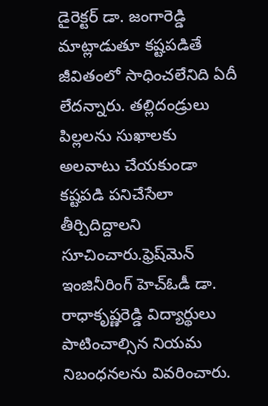డైరెక్టర్‌ డా. జంగారెడ్డి మాట్లాడుతూ కష్టపడితే జీవితంలో సాధించలేనిది ఏదీ లేదన్నారు. తల్లిదండ్రులు పిల్లలను సుఖాలకు అలవాటు చేయకుండా కష్టపడి పనిచేసేలా తీర్చిదిద్దాలని సూచించారు.ఫ్రెష్‌మెన్‌ ఇంజినీరింగ్‌ హెచ్‌ఓడీ డా. రాధాకృష్ణరెడ్డి విద్యార్థులు పాటించాల్సిన నియమ నిబంధనలను వివరించారు.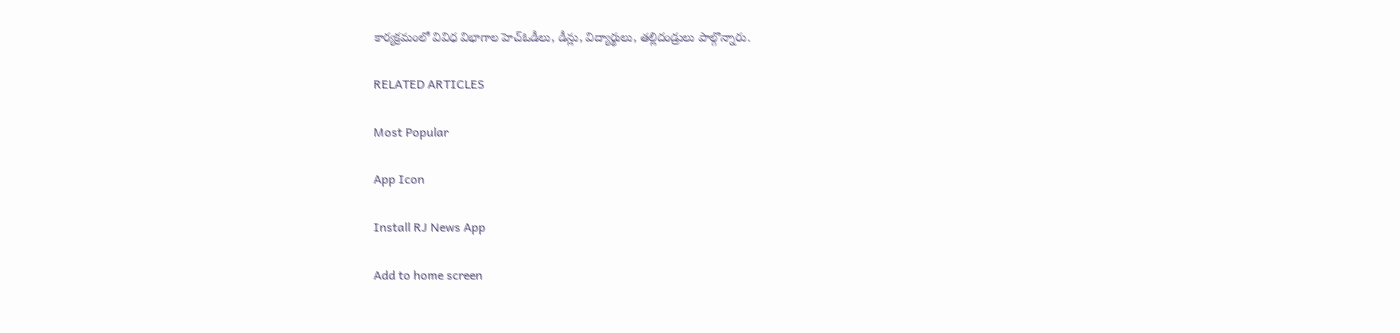కార్యక్రమంలో వివిధ విభాగాల హెచ్‌ఓడీలు, డీన్లు, విద్యార్థులు, తల్లిదండ్రులు పాల్గొన్నారు.

RELATED ARTICLES

Most Popular

App Icon

Install RJ News App

Add to home screen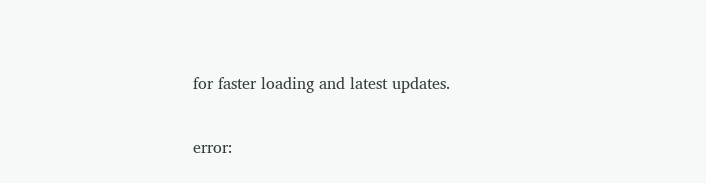for faster loading and latest updates.

error: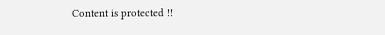Content is protected !!